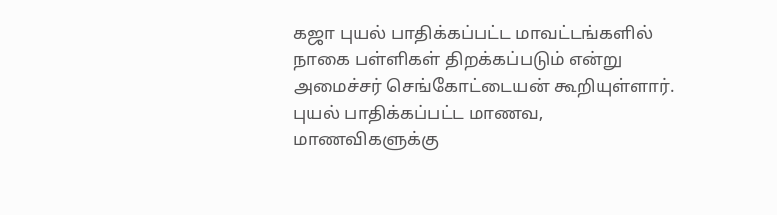கஜா புயல் பாதிக்கப்பட்ட மாவட்டங்களில் நாகை பள்ளிகள் திறக்கப்படும் என்று அமைச்சர் செங்கோட்டையன் கூறியுள்ளார். புயல் பாதிக்கப்பட்ட மாணவ, மாணவிகளுக்கு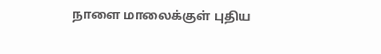நாளை மாலைக்குள் புதிய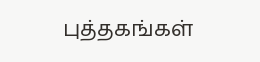புத்தகங்கள்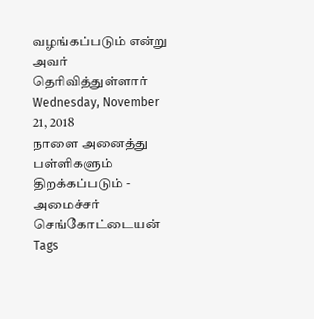வழங்கப்படும் என்று அவர் தெரிவித்துள்ளார்
Wednesday, November 21, 2018
நாளை அனைத்து பள்ளிகளும் திறக்கப்படும் - அமைச்சர் செங்கோட்டையன்
Tags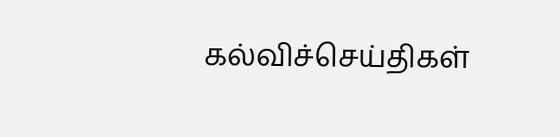கல்விச்செய்திகள்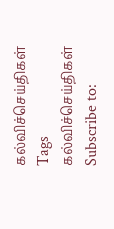கல்விச்செய்திகள்
Tags
கல்விச்செய்திகள்
Subscribe to: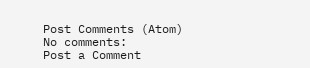Post Comments (Atom)
No comments:
Post a Comment